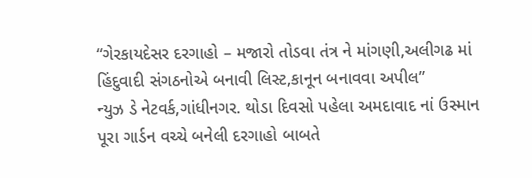“ગેરકાયદેસર દરગાહો – મજારો તોડવા તંત્ર ને માંગણી,અલીગઢ માં હિંદુવાદી સંગઠનોએ બનાવી લિસ્ટ,કાનૂન બનાવવા અપીલ”
ન્યુઝ ડે નેટવર્ક,ગાંધીનગર. થોડા દિવસો પહેલા અમદાવાદ નાં ઉસ્માન પૂરા ગાર્ડન વચ્ચે બનેલી દરગાહો બાબતે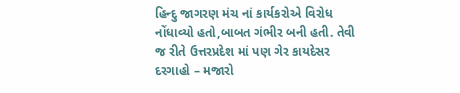હિન્દુ જાગરણ મંચ નાં કાર્યકરોએ વિરોધ નોંધાવ્યો હતો,બાબત ગંભીર બની હતી. તેવી જ રીતે ઉત્તરપ્રદેશ માં પણ ગેર કાયદેસર દરગાહો – મજારો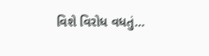વિશે વિરોધ વધતું…